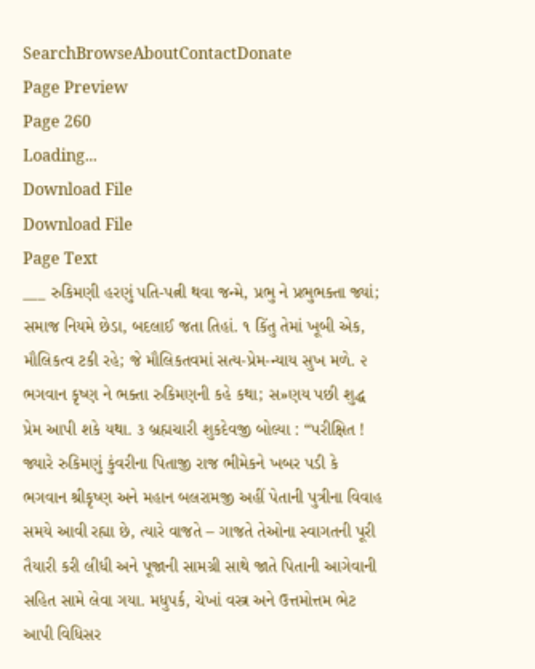SearchBrowseAboutContactDonate
Page Preview
Page 260
Loading...
Download File
Download File
Page Text
___ રુકિમણી હરણું પતિ-પત્ની થવા જન્મે, પ્રભુ ને પ્રભુભક્તા જ્યાં; સમાજ નિયમે છેડા, બદલાઈ જતા તિહાં. ૧ કિંતુ તેમાં ખૂબી એક, મૌલિકત્વ ટકી રહે; જે મૌલિકતવમાં સત્ય-પ્રેમ-ન્યાય સુખ મળે. ૨ ભગવાન કૃષ્ણ ને ભક્તા રુકિમણની કહે કથા; સ»ણય પછી શુદ્ધ પ્રેમ આપી શકે યથા. ૩ બ્રહ્મચારી શુકદેવજી બોલ્યા : “પરીક્ષિત ! જ્યારે રુકિમણું કુંવરીના પિતાજી રાજ ભીમેકને ખબર પડી કે ભગવાન શ્રીકૃષ્ણ અને મહાન બલરામજી અહીં પેતાની પુત્રીના વિવાહ સમયે આવી રહ્યા છે, ત્યારે વાજતે – ગાજતે તેઓના સ્વાગતની પૂરી તૈયારી કરી લીધી અને પૂજાની સામગ્રી સાથે જાતે પિતાની આગેવાની સહિત સામે લેવા ગયા. મધુપર્ક, ચેખાં વસ્ત્ર અને ઉત્તમોત્તમ ભેટ આપી વિધિસર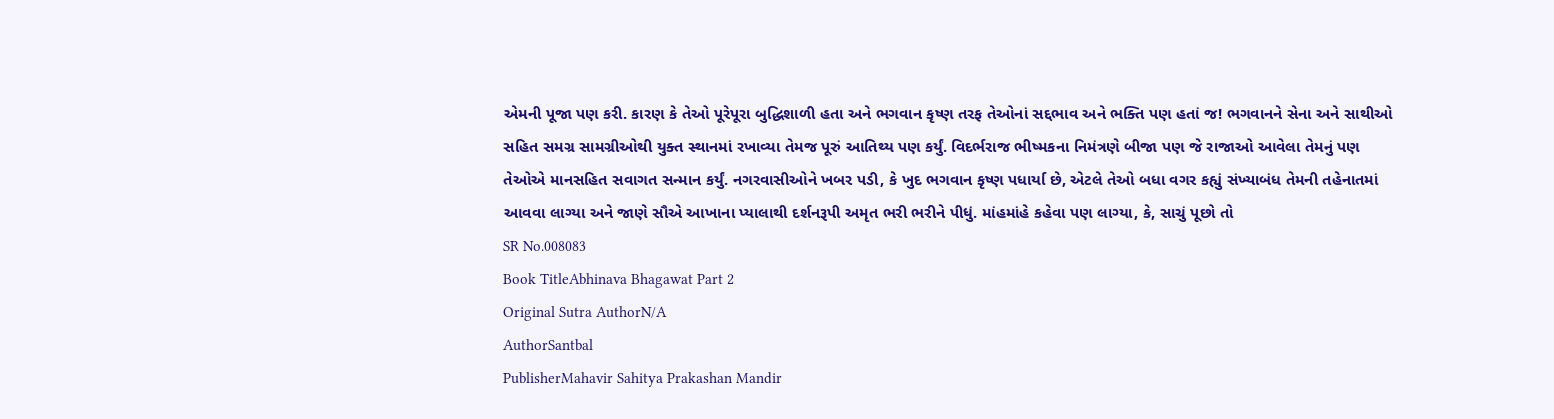એમની પૂજા પણ કરી. કારણ કે તેઓ પૂરેપૂરા બુદ્ધિશાળી હતા અને ભગવાન કૃષ્ણ તરફ તેઓનાં સદ્દભાવ અને ભક્તિ પણ હતાં જ! ભગવાનને સેના અને સાથીઓ સહિત સમગ્ર સામગ્રીઓથી યુક્ત સ્થાનમાં રખાવ્યા તેમજ પૂરું આતિથ્ય પણ કર્યું. વિદર્ભરાજ ભીષ્મકના નિમંત્રણે બીજા પણ જે રાજાઓ આવેલા તેમનું પણ તેઓએ માનસહિત સવાગત સન્માન કર્યું. નગરવાસીઓને ખબર પડી, કે ખુદ ભગવાન કૃષ્ણ પધાર્યા છે, એટલે તેઓ બધા વગર કહ્યું સંખ્યાબંધ તેમની તહેનાતમાં આવવા લાગ્યા અને જાણે સૌએ આખાના પ્યાલાથી દર્શનરૂપી અમૃત ભરી ભરીને પીધું. માંહમાંહે કહેવા પણ લાગ્યા, કે, સાચું પૂછો તો
SR No.008083
Book TitleAbhinava Bhagawat Part 2
Original Sutra AuthorN/A
AuthorSantbal
PublisherMahavir Sahitya Prakashan Mandir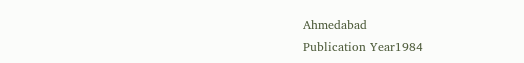Ahmedabad
Publication Year1984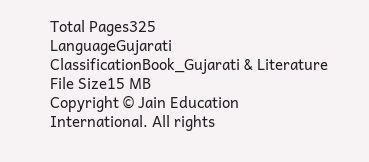Total Pages325
LanguageGujarati
ClassificationBook_Gujarati & Literature
File Size15 MB
Copyright © Jain Education International. All rights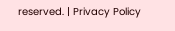reserved. | Privacy Policy